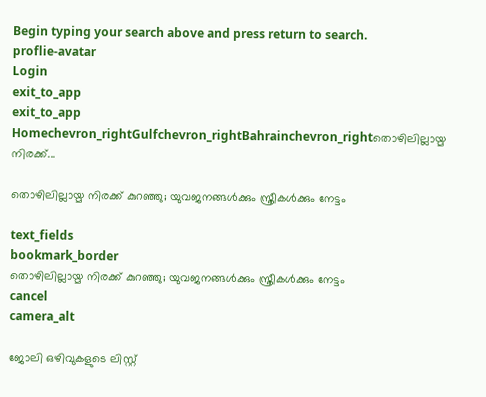Begin typing your search above and press return to search.
proflie-avatar
Login
exit_to_app
exit_to_app
Homechevron_rightGulfchevron_rightBahrainchevron_rightതൊഴിലില്ലായ്മ നിരക്ക്...

തൊഴിലില്ലായ്മ നിരക്ക് കുറഞ്ഞു; യുവജനങ്ങൾക്കും സ്ത്രീകൾക്കും നേട്ടം

text_fields
bookmark_border
തൊഴിലില്ലായ്മ നിരക്ക് കുറഞ്ഞു; യുവജനങ്ങൾക്കും സ്ത്രീകൾക്കും നേട്ടം
cancel
camera_alt

ജോലി ഒഴിവുകളുടെ ലിസ്റ്റ്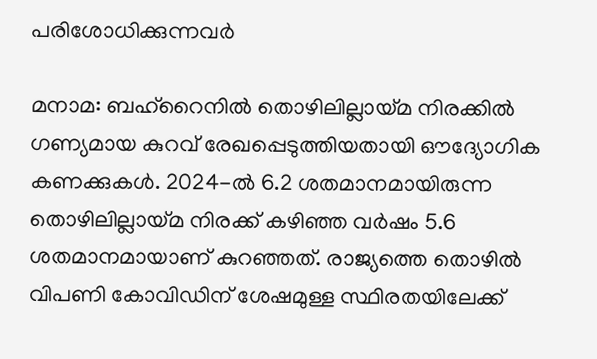പരിശോധിക്കുന്നവർ

മനാമ: ബഹ്റൈനിൽ തൊഴിലില്ലായ്മ നിരക്കിൽ ഗണ്യമായ കുറവ് രേഖപ്പെടുത്തിയതായി ഔദ്യോഗിക കണക്കുകൾ. 2024-ൽ 6.2 ശതമാനമായിരുന്ന തൊഴിലില്ലായ്മ നിരക്ക് കഴിഞ്ഞ വർഷം 5.6 ശതമാനമായാണ് കുറഞ്ഞത്. രാജ്യത്തെ തൊഴിൽ വിപണി കോവിഡിന് ശേഷമുള്ള സ്ഥിരതയിലേക്ക്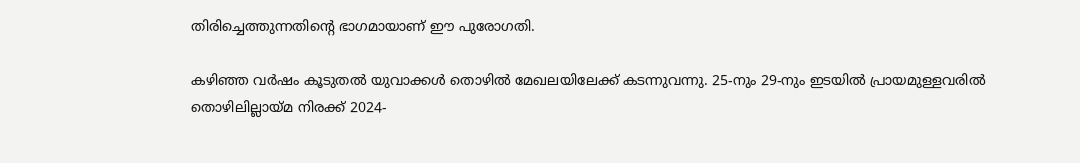തിരിച്ചെത്തുന്നതിന്റെ ഭാഗമായാണ് ഈ പുരോഗതി.

കഴിഞ്ഞ വർഷം കൂടുതൽ യുവാക്കൾ തൊഴിൽ മേഖലയിലേക്ക് കടന്നുവന്നു. 25-നും 29-നും ഇടയിൽ പ്രായമുള്ളവരിൽ തൊഴിലില്ലായ്മ നിരക്ക് 2024-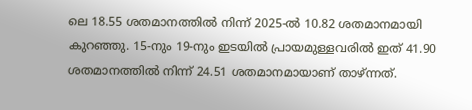ലെ 18.55 ശതമാനത്തിൽ നിന്ന് 2025-ൽ 10.82 ശതമാനമായി കുറഞ്ഞു. 15-നും 19-നും ഇടയിൽ പ്രായമുള്ളവരിൽ ഇത് 41.90 ശതമാനത്തിൽ നിന്ന് 24.51 ശതമാനമായാണ് താഴ്ന്നത്.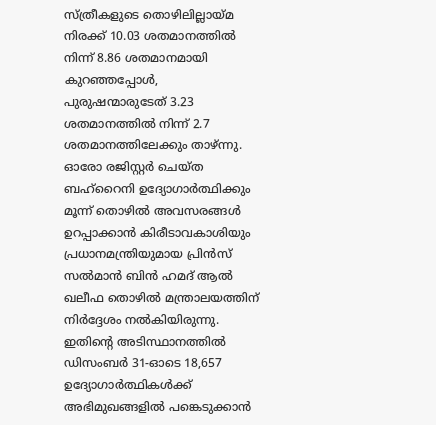സ്ത്രീകളുടെ തൊഴിലില്ലായ്മ നിരക്ക് 10.03 ശതമാനത്തിൽ നിന്ന് 8.86 ശതമാനമായി കുറഞ്ഞപ്പോൾ, പുരുഷന്മാരുടേത് 3.23 ശതമാനത്തിൽ നിന്ന് 2.7 ശതമാനത്തിലേക്കും താഴ്ന്നു. ഓരോ രജിസ്റ്റർ ചെയ്ത ബഹ്റൈനി ഉദ്യോഗാർത്ഥിക്കും മൂന്ന് തൊഴിൽ അവസരങ്ങൾ ഉറപ്പാക്കാൻ കിരീടാവകാശിയും പ്രധാനമന്ത്രിയുമായ പ്രിൻസ് സൽമാൻ ബിൻ ഹമദ് ആൽ ഖലീഫ തൊഴിൽ മന്ത്രാലയത്തിന് നിർദ്ദേശം നൽകിയിരുന്നു. ഇതിന്റെ അടിസ്ഥാനത്തിൽ ഡിസംബർ 31-ഓടെ 18,657 ഉദ്യോഗാർത്ഥികൾക്ക് അഭിമുഖങ്ങളിൽ പങ്കെടുക്കാൻ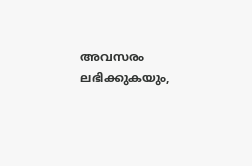അവസരം ലഭിക്കുകയും,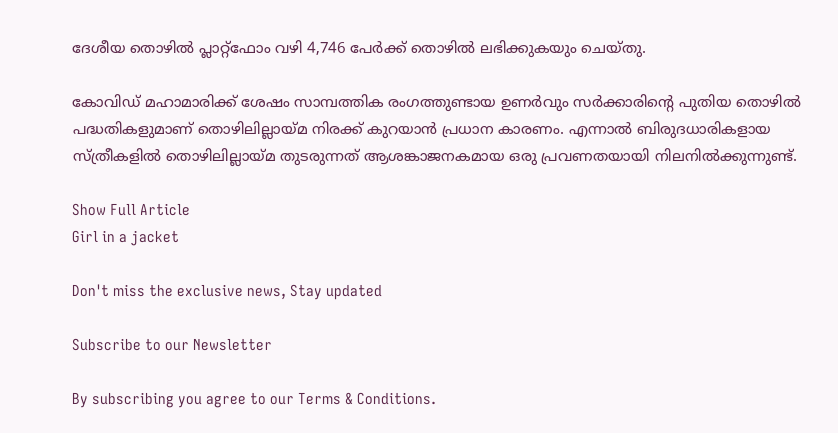ദേശീയ തൊഴിൽ പ്ലാറ്റ്‌ഫോം വഴി 4,746 പേർക്ക് തൊഴിൽ ലഭിക്കുകയും ചെയ്തു.

കോവിഡ് മഹാമാരിക്ക് ശേഷം സാമ്പത്തിക രംഗത്തുണ്ടായ ഉണർവും സർക്കാരിന്റെ പുതിയ തൊഴിൽ പദ്ധതികളുമാണ് തൊഴിലില്ലായ്മ നിരക്ക് കുറയാൻ പ്രധാന കാരണം. എന്നാൽ ബിരുദധാരികളായ സ്ത്രീകളിൽ തൊഴിലില്ലായ്മ തുടരുന്നത് ആശങ്കാജനകമായ ഒരു പ്രവണതയായി നിലനിൽക്കുന്നുണ്ട്.

Show Full Article
Girl in a jacket

Don't miss the exclusive news, Stay updated

Subscribe to our Newsletter

By subscribing you agree to our Terms & Conditions.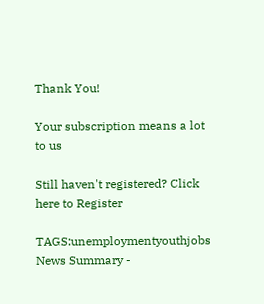Thank You!

Your subscription means a lot to us

Still haven't registered? Click here to Register

TAGS:unemploymentyouthjobs
News Summary -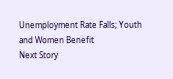Unemployment Rate Falls; Youth and Women Benefit
Next Story